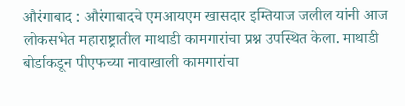औरंगाबाद : औरंगाबादचे एमआयएम खासदार इम्तियाज जलील यांनी आज लोकसभेत महाराष्ट्रातील माथाडी कामगारांचा प्रश्न उपस्थित केला. माथाडी बोर्डाकडून पीएफच्या नावाखाली कामगारांचा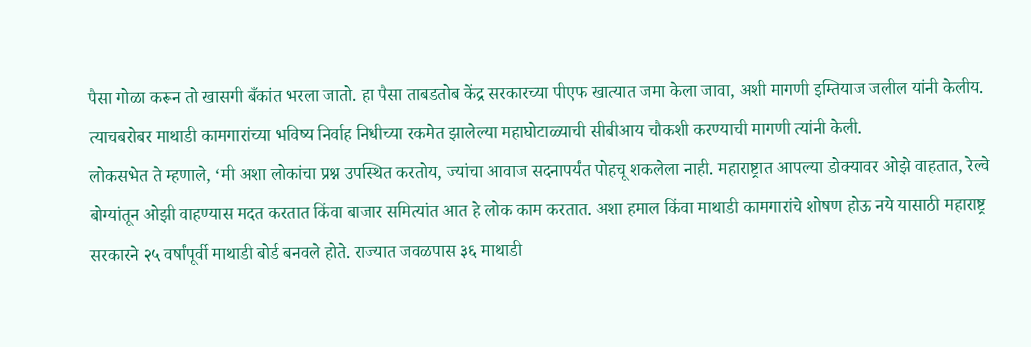पैसा गोळा करून तो खासगी बँकांत भरला जातो. हा पैसा ताबडतोब केंद्र सरकारच्या पीएफ खात्यात जमा केला जावा, अशी मागणी इम्तियाज जलील यांनी केलीय. त्याचबरोबर माथाडी कामगारांच्या भविष्य निर्वाह निधीच्या रकमेत झालेल्या महाघोटाळ्याची सीबीआय चौकशी करण्याची मागणी त्यांनी केली.
लोकसभेत ते म्हणाले, ‘मी अशा लोकांचा प्रश्न उपस्थित करतोय, ज्यांचा आवाज सदनापर्यंत पोहचू शकलेला नाही. महाराष्ट्रात आपल्या डोक्यावर ओझे वाहतात, रेल्वे बोग्यांतून ओझी वाहण्यास मदत करतात किंवा बाजार समित्यांत आत हे लोक काम करतात. अशा हमाल किंवा माथाडी कामगारांचे शोषण होऊ नये यासाठी महाराष्ट्र सरकारने २५ वर्षांपूर्वी माथाडी बोर्ड बनवले होते. राज्यात जवळपास ३६ माथाडी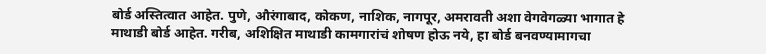बोर्ड अस्तित्वात आहेत. पुणे, औरंगाबाद, कोकण, नाशिक, नागपूर, अमरावती अशा वेगवेगळ्या भागात हे माथाडी बोर्ड आहेत. गरीब, अशिक्षित माथाडी कामगारांचं शोषण होऊ नये, हा बोर्ड बनवण्यामागचा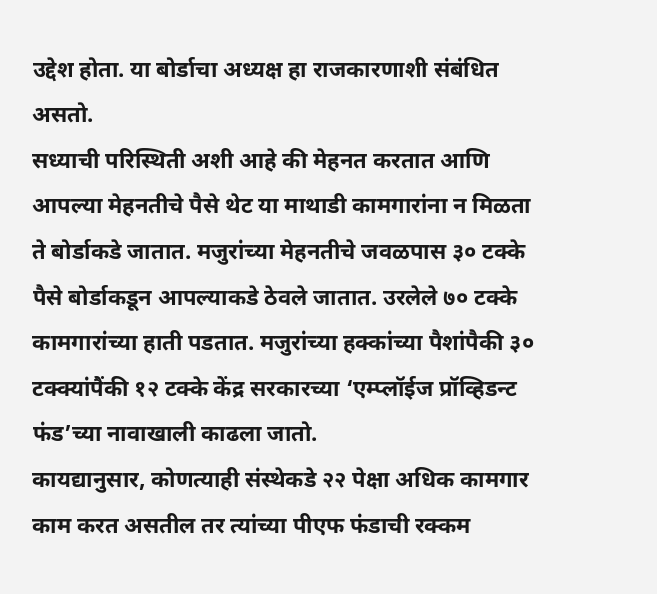उद्देश होता. या बोर्डाचा अध्यक्ष हा राजकारणाशी संबंधित असतो.
सध्याची परिस्थिती अशी आहे की मेहनत करतात आणि आपल्या मेहनतीचे पैसे थेट या माथाडी कामगारांना न मिळता ते बोर्डाकडे जातात. मजुरांच्या मेहनतीचे जवळपास ३० टक्के पैसे बोर्डाकडून आपल्याकडे ठेवले जातात. उरलेले ७० टक्के कामगारांच्या हाती पडतात. मजुरांच्या हक्कांच्या पैशांपैकी ३० टक्क्यांपैंकी १२ टक्के केंद्र सरकारच्या ‘एम्प्लॉईज प्रॉव्हिडन्ट फंड’च्या नावाखाली काढला जातो.
कायद्यानुसार, कोणत्याही संस्थेकडे २२ पेक्षा अधिक कामगार काम करत असतील तर त्यांच्या पीएफ फंडाची रक्कम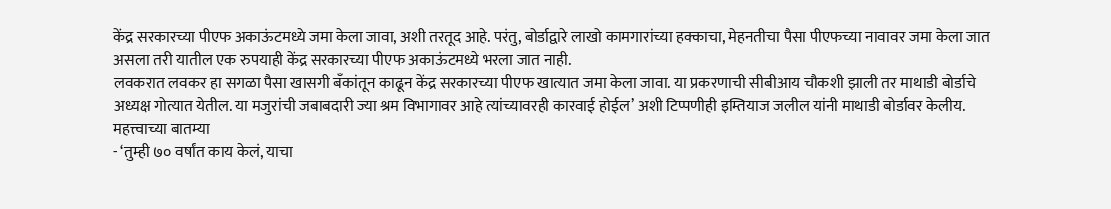केंद्र सरकारच्या पीएफ अकाऊंटमध्ये जमा केला जावा, अशी तरतूद आहे. परंतु, बोर्डाद्वारे लाखो कामगारांच्या हक्काचा, मेहनतीचा पैसा पीएफच्या नावावर जमा केला जात असला तरी यातील एक रुपयाही केंद्र सरकारच्या पीएफ अकाऊंटमध्ये भरला जात नाही.
लवकरात लवकर हा सगळा पैसा खासगी बँकांतून काढून केंद्र सरकारच्या पीएफ खात्यात जमा केला जावा. या प्रकरणाची सीबीआय चौकशी झाली तर माथाडी बोर्डाचे अध्यक्ष गोत्यात येतील. या मजुरांची जबाबदारी ज्या श्रम विभागावर आहे त्यांच्यावरही कारवाई होईल’ अशी टिप्पणीही इम्तियाज जलील यांनी माथाडी बोर्डावर केलीय.
महत्त्वाच्या बातम्या
- ‘तुम्ही ७० वर्षांत काय केलं, याचा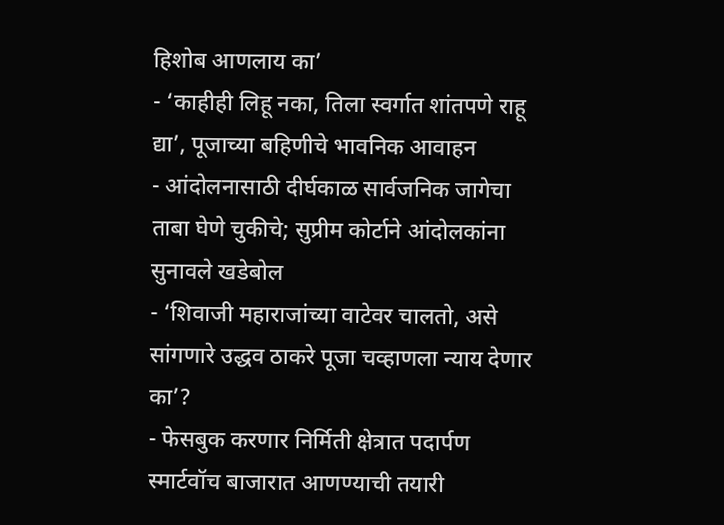हिशोब आणलाय का’
- ‘काहीही लिहू नका, तिला स्वर्गात शांतपणे राहू द्या’, पूजाच्या बहिणीचे भावनिक आवाहन
- आंदोलनासाठी दीर्घकाळ सार्वजनिक जागेचा ताबा घेणे चुकीचे; सुप्रीम कोर्टाने आंदोलकांना सुनावले खडेबोल
- ‘शिवाजी महाराजांच्या वाटेवर चालतो, असे सांगणारे उद्धव ठाकरे पूजा चव्हाणला न्याय देणार का’?
- फेसबुक करणार निर्मिती क्षेत्रात पदार्पण स्मार्टवॉच बाजारात आणण्याची तयारी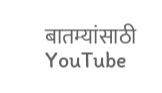बातम्यांसाठी YouTube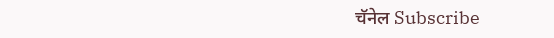चॅनेल Subscribe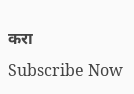करा
Subscribe Now